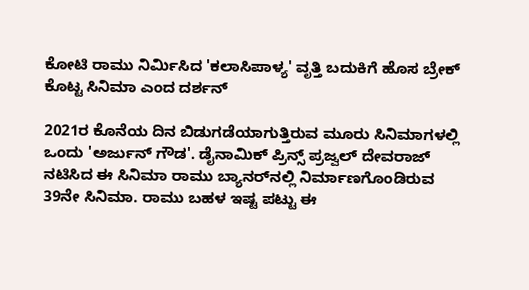ಕೋಟಿ ರಾಮು ನಿರ್ಮಿಸಿದ 'ಕಲಾಸಿಪಾಳ್ಯ' ವೃತ್ತಿ ಬದುಕಿಗೆ ಹೊಸ ಬ್ರೇಕ್ ಕೊಟ್ಟ ಸಿನಿಮಾ ಎಂದ ದರ್ಶನ್

2021ರ ಕೊನೆಯ ದಿನ ಬಿಡುಗಡೆಯಾಗುತ್ತಿರುವ ಮೂರು ಸಿನಿಮಾಗಳಲ್ಲಿ ಒಂದು 'ಅರ್ಜುನ್ ಗೌಡ'. ಡೈನಾಮಿಕ್ ಪ್ರಿನ್ಸ್ ಪ್ರಜ್ವಲ್ ದೇವರಾಜ್ ನಟಿಸಿದ ಈ ಸಿನಿಮಾ ರಾಮು ಬ್ಯಾನರ್‌ನಲ್ಲಿ ನಿರ್ಮಾಣಗೊಂಡಿರುವ 39ನೇ ಸಿನಿಮಾ. ರಾಮು ಬಹಳ ಇಷ್ಟ ಪಟ್ಟು ಈ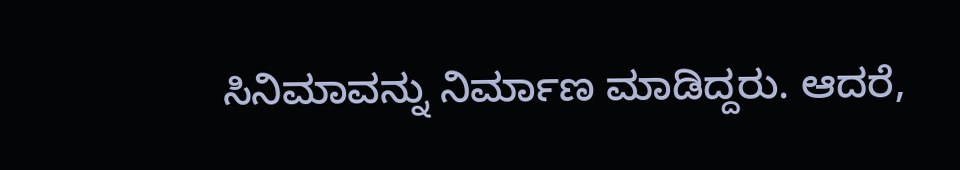ಸಿನಿಮಾವನ್ನು ನಿರ್ಮಾಣ ಮಾಡಿದ್ದರು. ಆದರೆ,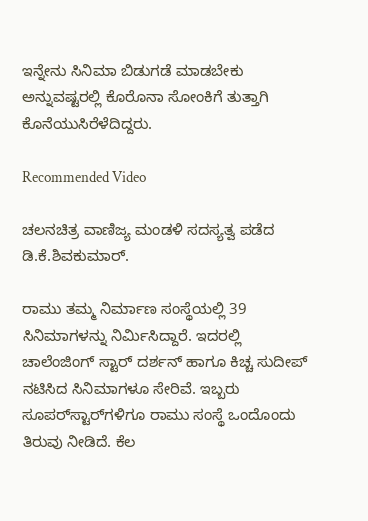ಇನ್ನೇನು ಸಿನಿಮಾ ಬಿಡುಗಡೆ ಮಾಡಬೇಕು ಅನ್ನುವಷ್ಟರಲ್ಲಿ ಕೊರೊನಾ ಸೋಂಕಿಗೆ ತುತ್ತಾಗಿ ಕೊನೆಯುಸಿರೆಳೆದಿದ್ದರು.

Recommended Video

ಚಲನಚಿತ್ರ ವಾಣಿಜ್ಯ ಮಂಡಳಿ ಸದಸ್ಯತ್ವ ಪಡೆದ ಡಿ.ಕೆ.ಶಿವಕುಮಾರ್.

ರಾಮು ತಮ್ಮ ನಿರ್ಮಾಣ ಸಂಸ್ಥೆಯಲ್ಲಿ 39 ಸಿನಿಮಾಗಳನ್ನು ನಿರ್ಮಿಸಿದ್ದಾರೆ. ಇದರಲ್ಲಿ ಚಾಲೆಂಜಿಂಗ್ ಸ್ಟಾರ್ ದರ್ಶನ್ ಹಾಗೂ ಕಿಚ್ಚ ಸುದೀಪ್ ನಟಿಸಿದ ಸಿನಿಮಾಗಳೂ ಸೇರಿವೆ. ಇಬ್ಬರು ಸೂಪರ್‌ಸ್ಟಾರ್‌ಗಳಿಗೂ ರಾಮು ಸಂಸ್ಥೆ ಒಂದೊಂದು ತಿರುವು ನೀಡಿದೆ. ಕೆಲ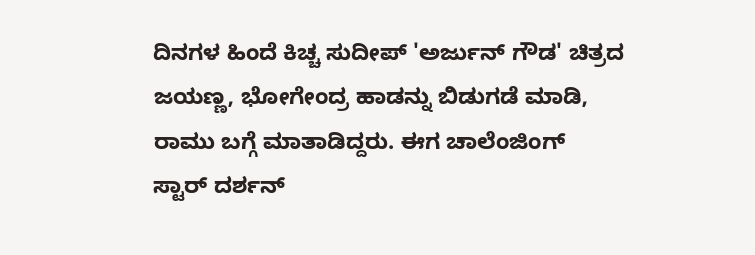ದಿನಗಳ ಹಿಂದೆ ಕಿಚ್ಚ ಸುದೀಪ್ 'ಅರ್ಜುನ್ ಗೌಡ' ಚಿತ್ರದ ಜಯಣ್ಣ, ಭೋಗೇಂದ್ರ ಹಾಡನ್ನು ಬಿಡುಗಡೆ ಮಾಡಿ, ರಾಮು ಬಗ್ಗೆ ಮಾತಾಡಿದ್ದರು. ಈಗ ಚಾಲೆಂಜಿಂಗ್ ಸ್ಟಾರ್ ದರ್ಶನ್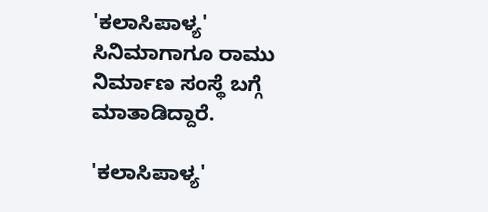'ಕಲಾಸಿಪಾಳ್ಯ' ಸಿನಿಮಾಗಾಗೂ ರಾಮು ನಿರ್ಮಾಣ ಸಂಸ್ಥೆ ಬಗ್ಗೆ ಮಾತಾಡಿದ್ದಾರೆ.

'ಕಲಾಸಿಪಾಳ್ಯ'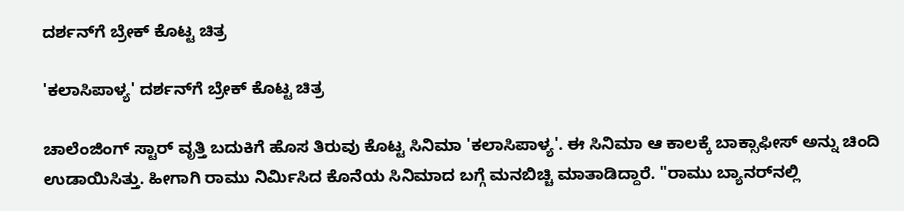ದರ್ಶನ್‌ಗೆ ಬ್ರೇಕ್ ಕೊಟ್ಟ ಚಿತ್ರ

'ಕಲಾಸಿಪಾಳ್ಯ' ದರ್ಶನ್‌ಗೆ ಬ್ರೇಕ್ ಕೊಟ್ಟ ಚಿತ್ರ

ಚಾಲೆಂಜಿಂಗ್ ಸ್ಟಾರ್ ವೃತ್ತಿ ಬದುಕಿಗೆ ಹೊಸ ತಿರುವು ಕೊಟ್ಟ ಸಿನಿಮಾ 'ಕಲಾಸಿಪಾಳ್ಯ'. ಈ ಸಿನಿಮಾ ಆ ಕಾಲಕ್ಕೆ ಬಾಕ್ಸಾಫೀಸ್ ಅನ್ನು ಚಿಂದಿ ಉಡಾಯಿಸಿತ್ತು. ಹೀಗಾಗಿ ರಾಮು ನಿರ್ಮಿಸಿದ ಕೊನೆಯ ಸಿನಿಮಾದ ಬಗ್ಗೆ ಮನಬಿಚ್ಚಿ ಮಾತಾಡಿದ್ದಾರೆ. "ರಾಮು ಬ್ಯಾನರ್‌ನಲ್ಲಿ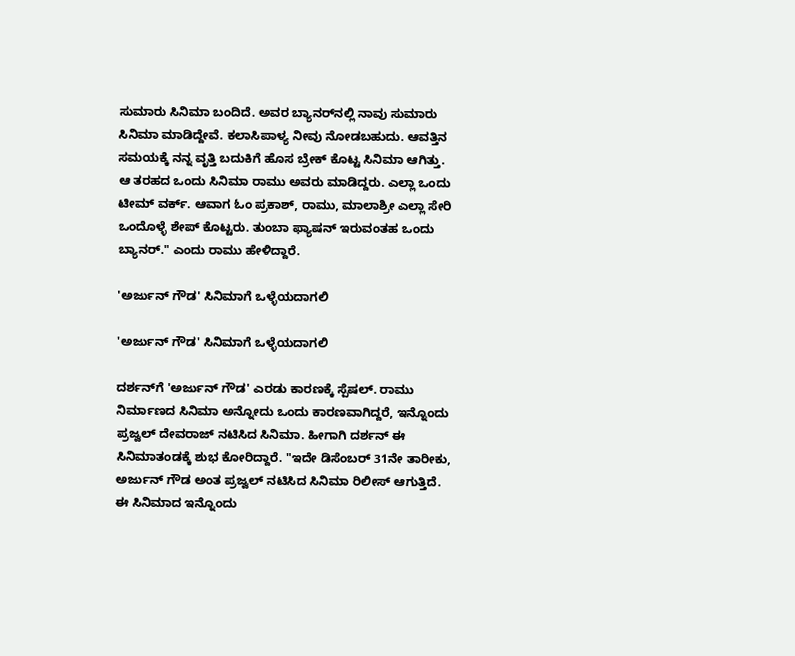ಸುಮಾರು ಸಿನಿಮಾ ಬಂದಿದೆ. ಅವರ ಬ್ಯಾನರ್‌ನಲ್ಲಿ ನಾವು ಸುಮಾರು ಸಿನಿಮಾ ಮಾಡಿದ್ದೇವೆ. ಕಲಾಸಿಪಾಳ್ಯ ನೀವು ನೋಡಬಹುದು. ಆವತ್ತಿನ ಸಮಯಕ್ಕೆ ನನ್ನ ವೃತ್ತಿ ಬದುಕಿಗೆ ಹೊಸ ಬ್ರೇಕ್ ಕೊಟ್ಟ ಸಿನಿಮಾ ಆಗಿತ್ತು. ಆ ತರಹದ ಒಂದು ಸಿನಿಮಾ ರಾಮು ಅವರು ಮಾಡಿದ್ದರು. ಎಲ್ಲಾ ಒಂದು ಟೀಮ್ ವರ್ಕ್. ಆವಾಗ ಓಂ ಪ್ರಕಾಶ್, ರಾಮು, ಮಾಲಾಶ್ರೀ ಎಲ್ಲಾ ಸೇರಿ ಒಂದೊಳ್ಳೆ ಶೇಪ್ ಕೊಟ್ಟರು. ತುಂಬಾ ಫ್ಯಾಷನ್ ಇರುವಂತಹ ಒಂದು ಬ್ಯಾನರ್." ಎಂದು ರಾಮು ಹೇಳಿದ್ದಾರೆ.

'ಅರ್ಜುನ್‌ ಗೌಡ' ಸಿನಿಮಾಗೆ ಒಳ್ಳೆಯದಾಗಲಿ

'ಅರ್ಜುನ್‌ ಗೌಡ' ಸಿನಿಮಾಗೆ ಒಳ್ಳೆಯದಾಗಲಿ

ದರ್ಶನ್‌ಗೆ 'ಅರ್ಜುನ್ ಗೌಡ' ಎರಡು ಕಾರಣಕ್ಕೆ ಸ್ಪೆಷಲ್. ರಾಮು ನಿರ್ಮಾಣದ ಸಿನಿಮಾ ಅನ್ನೋದು ಒಂದು ಕಾರಣವಾಗಿದ್ದರೆ, ಇನ್ನೊಂದು ಪ್ರಜ್ವಲ್ ದೇವರಾಜ್ ನಟಿಸಿದ ಸಿನಿಮಾ. ಹೀಗಾಗಿ ದರ್ಶನ್ ಈ ಸಿನಿಮಾತಂಡಕ್ಕೆ ಶುಭ ಕೋರಿದ್ದಾರೆ. "ಇದೇ ಡಿಸೆಂಬರ್ 31ನೇ ತಾರೀಕು, ಅರ್ಜುನ್ ಗೌಡ ಅಂತ ಪ್ರಜ್ವಲ್ ನಟಿಸಿದ ಸಿನಿಮಾ ರಿಲೀಸ್ ಆಗುತ್ತಿದೆ. ಈ ಸಿನಿಮಾದ ಇನ್ನೊಂದು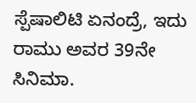ಸ್ಪೆಷಾಲಿಟಿ ಏನಂದ್ರೆ, ಇದು ರಾಮು ಅವರ 39ನೇ ಸಿನಿಮಾ.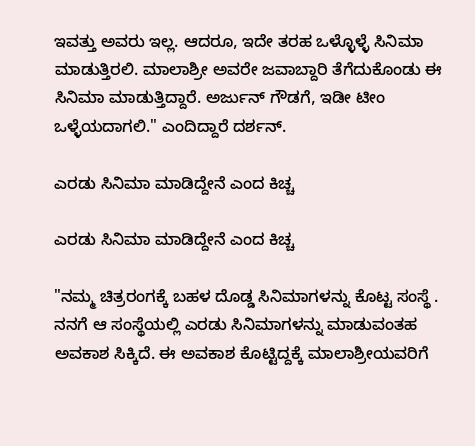ಇವತ್ತು ಅವರು ಇಲ್ಲ. ಆದರೂ, ಇದೇ ತರಹ ಒಳ್ಳೊಳ್ಳೆ ಸಿನಿಮಾ ಮಾಡುತ್ತಿರಲಿ. ಮಾಲಾಶ್ರೀ ಅವರೇ ಜವಾಬ್ದಾರಿ ತೆಗೆದುಕೊಂಡು ಈ ಸಿನಿಮಾ ಮಾಡುತ್ತಿದ್ದಾರೆ. ಅರ್ಜುನ್ ಗೌಡಗೆ, ಇಡೀ ಟೀಂ ಒಳ್ಳೆಯದಾಗಲಿ." ಎಂದಿದ್ದಾರೆ ದರ್ಶನ್.

ಎರಡು ಸಿನಿಮಾ ಮಾಡಿದ್ದೇನೆ ಎಂದ ಕಿಚ್ಚ

ಎರಡು ಸಿನಿಮಾ ಮಾಡಿದ್ದೇನೆ ಎಂದ ಕಿಚ್ಚ

"ನಮ್ಮ ಚಿತ್ರರಂಗಕ್ಕೆ ಬಹಳ ದೊಡ್ಡ ಸಿನಿಮಾಗಳನ್ನು ಕೊಟ್ಟ ಸಂಸ್ಥೆ . ನನಗೆ ಆ ಸಂಸ್ಥೆಯಲ್ಲಿ ಎರಡು ಸಿನಿಮಾಗಳನ್ನು ಮಾಡುವಂತಹ ಅವಕಾಶ ಸಿಕ್ಕಿದೆ. ಈ ಅವಕಾಶ ಕೊಟ್ಟಿದ್ದಕ್ಕೆ ಮಾಲಾಶ್ರೀಯವರಿಗೆ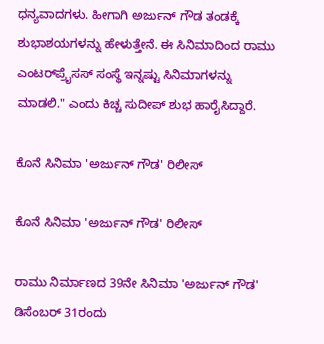ಧನ್ಯವಾದಗಳು. ಹೀಗಾಗಿ ಅರ್ಜುನ್ ಗೌಡ ತಂಡಕ್ಕೆ ಶುಭಾಶಯಗಳನ್ನು ಹೇಳುತ್ತೇನೆ. ಈ ಸಿನಿಮಾದಿಂದ ರಾಮು ಎಂಟರ್‌ಪ್ರೈಸಸ್ ಸಂಸ್ಥೆ ಇನ್ನಷ್ಟು ಸಿನಿಮಾಗಳನ್ನು ಮಾಡಲಿ." ಎಂದು ಕಿಚ್ಚ ಸುದೀಪ್ ಶುಭ ಹಾರೈಸಿದ್ದಾರೆ.

ಕೊನೆ ಸಿನಿಮಾ 'ಅರ್ಜುನ್ ಗೌಡ' ರಿಲೀಸ್

ಕೊನೆ ಸಿನಿಮಾ 'ಅರ್ಜುನ್ ಗೌಡ' ರಿಲೀಸ್

ರಾಮು ನಿರ್ಮಾಣದ 39ನೇ ಸಿನಿಮಾ 'ಅರ್ಜುನ್ ಗೌಡ' ಡಿಸೆಂಬರ್ 31ರಂದು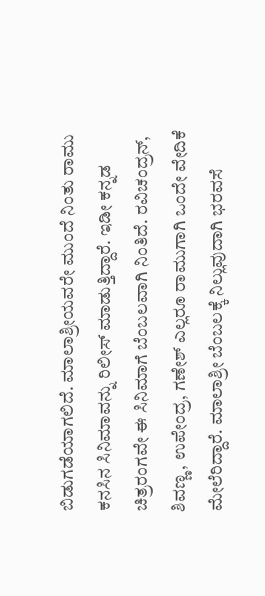ಬಿಡುಗಡೆಯಾಗಲಿದೆ. ಮಾಲಾಶ್ರೀಯವರೇ ಮುಂದೆ ನಿಂತು ರಾಮು ಕನಸಿನ ಸಿನಿಮಾವನ್ನು ರಿಲೀಸ್ ಮಾಡುತ್ತಿದ್ದಾರೆ. ಇಡೀ ಕನ್ನಡ ಚಿತ್ರರಂಗವೇ ಈ ಸಿನಿಮಾಗೆ ಬೆಂಬಲವಾಗಿ ನಿಂತಿದೆ. ರವಿಚಂದ್ರನ್, ಶಿವಣ್ಣ, ಉಪೇಂದ್ರ, ಗಣೇಶ್ ಎಲ್ಲರೂ ರಾಮುಗಾಗಿ ಒಂದೇ ವೇದಿಕೆ ಮೇಲೆರಿದ್ದಾರೆ. ಮಾಲಾಶ್ರೀ ಬೆಂಬಲಕ್ಕೆ ನಿಲ್ಲುವುದಾಗಿ ಭರವಸೆ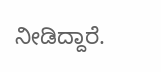ನೀಡಿದ್ದಾರೆ.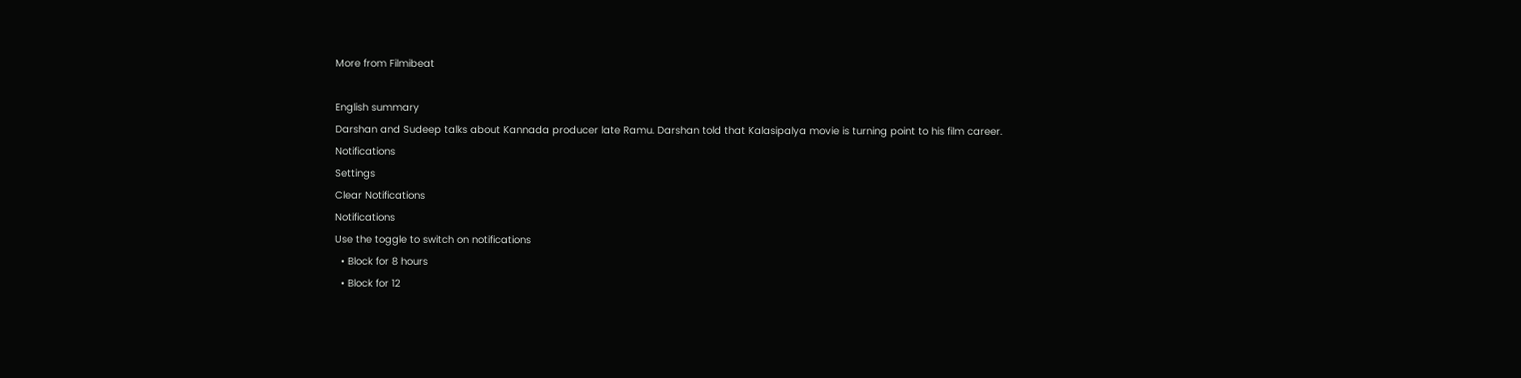More from Filmibeat

English summary
Darshan and Sudeep talks about Kannada producer late Ramu. Darshan told that Kalasipalya movie is turning point to his film career.
Notifications
Settings
Clear Notifications
Notifications
Use the toggle to switch on notifications
  • Block for 8 hours
  • Block for 12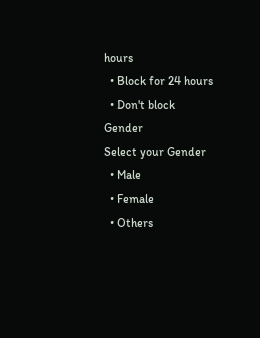hours
  • Block for 24 hours
  • Don't block
Gender
Select your Gender
  • Male
  • Female
  • Others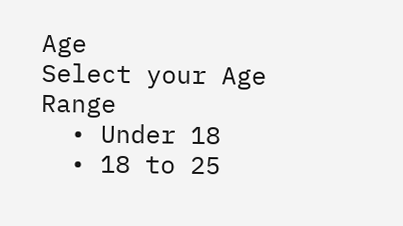Age
Select your Age Range
  • Under 18
  • 18 to 25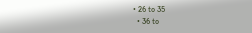• 26 to 35
  • 36 to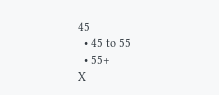45
  • 45 to 55
  • 55+
X